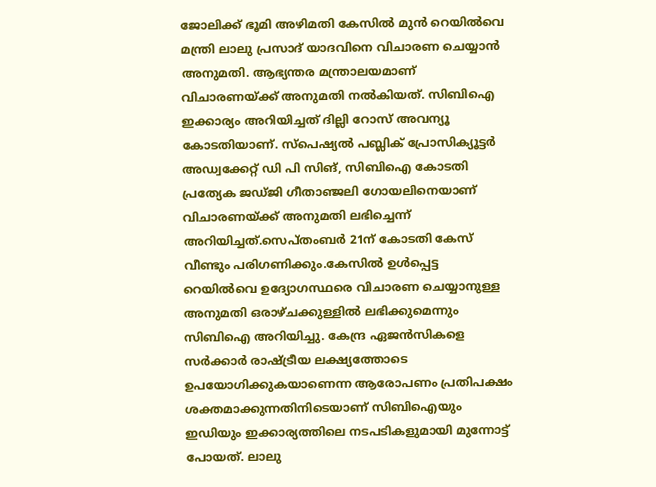ജോലിക്ക് ഭൂമി അഴിമതി കേസില്‍ മുൻ റെയില്‍വെ മന്ത്രി ലാലു പ്രസാദ് യാദവിനെ വിചാരണ ചെയ്യാൻ അനുമതി. ആഭ്യന്തര മന്ത്രാലയമാണ് വിചാരണയ്ക്ക് അനുമതി നല്‍കിയത്. സിബിഐ ഇക്കാര്യം അറിയിച്ചത് ദില്ലി റോസ് അവന്യൂ കോടതിയാണ്. സ്പെഷ്യൽ പബ്ലിക് പ്രോസിക്യൂട്ടർ അഡ്വക്കേറ്റ് ഡി പി സിങ്, സിബിഐ കോടതി പ്രത്യേക ജഡ്ജി ഗീതാഞ്ജലി ഗോയലിനെയാണ് വിചാരണയ്ക്ക് അനുമതി ലഭിച്ചെന്ന് അറിയിച്ചത്.സെപ്തംബർ 21ന് കോടതി കേസ് വീണ്ടും പരിഗണിക്കും.കേസില്‍ ഉള്‍പ്പെട്ട റെയില്‍വെ ഉദ്യോഗസ്ഥരെ വിചാരണ ചെയ്യാനുള്ള അനുമതി ഒരാഴ്ചക്കുള്ളില്‍ ലഭിക്കുമെന്നും സിബിഐ അറിയിച്ചു. കേന്ദ്ര ഏജന്‍സികളെ സർക്കാർ രാഷ്ട്രീയ ലക്ഷ്യത്തോടെ ഉപയോഗിക്കുകയാണെന്ന ആരോപണം പ്രതിപക്ഷം ശക്തമാക്കുന്നതിനിടെയാണ് സിബിഐയും ഇഡിയും ഇക്കാര്യത്തിലെ നടപടികളുമായി മുന്നോട്ട് പോയത്. ലാലു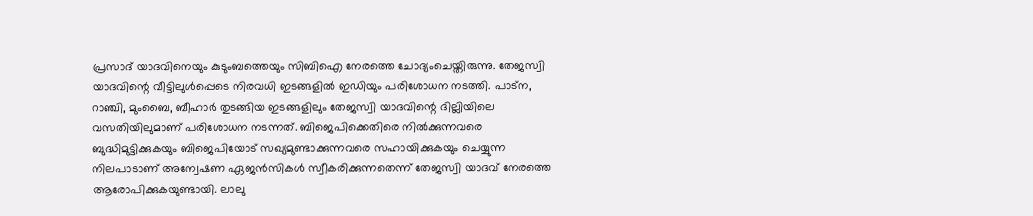പ്രസാദ് യാദവിനെയും കുടുംബത്തെയും സിബിഐ നേരത്തെ ചോദ്യംചെയ്തിരുന്നു. തേജസ്വി യാദവിന്റെ വീട്ടിലുൾപ്പെടെ നിരവധി ഇടങ്ങളിൽ ഇഡിയും പരിശോധന നടത്തി. പാട്ന, റാഞ്ചി, മുംബൈ, ബീഹാർ തുടങ്ങിയ ഇടങ്ങളിലും തേജസ്വി യാദവിന്റെ ദില്ലിയിലെ വസതിയിലുമാണ് പരിശോധന നടന്നത്. ബിജെപിക്കെതിരെ നിൽക്കുന്നവരെ ബുദ്ധിമുട്ടിക്കുകയും ബിജെപിയോട് സഖ്യമുണ്ടാക്കുന്നവരെ സഹായിക്കുകയും ചെയ്യുന്ന നിലപാടാണ് അന്വേഷണ ഏജൻസികൾ സ്വീകരിക്കുന്നതെന്ന് തേജസ്വി യാദവ് നേരത്തെ ആരോപിക്കുകയുണ്ടായി. ലാലു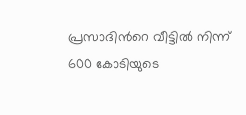പ്രസാദിന്‍റെ വീട്ടില്‍ നിന്ന് 600 കോടിയുടെ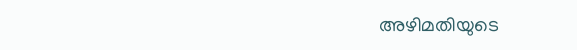അഴിമതിയുടെ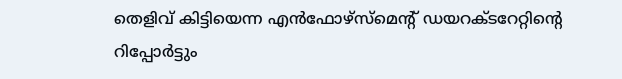തെളിവ് കിട്ടിയെന്ന എൻഫോഴ്സ്മെന്റ് ഡയറക്ടറേറ്റിന്‍റെ റിപ്പോര്‍ട്ടും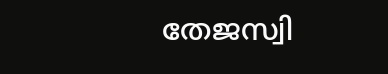തേജസ്വി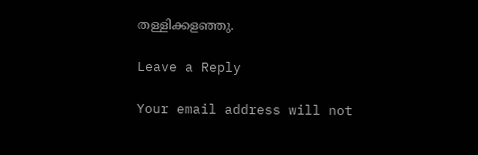തള്ളിക്കളഞ്ഞു.

Leave a Reply

Your email address will not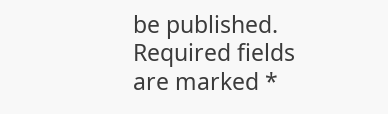be published. Required fields are marked *